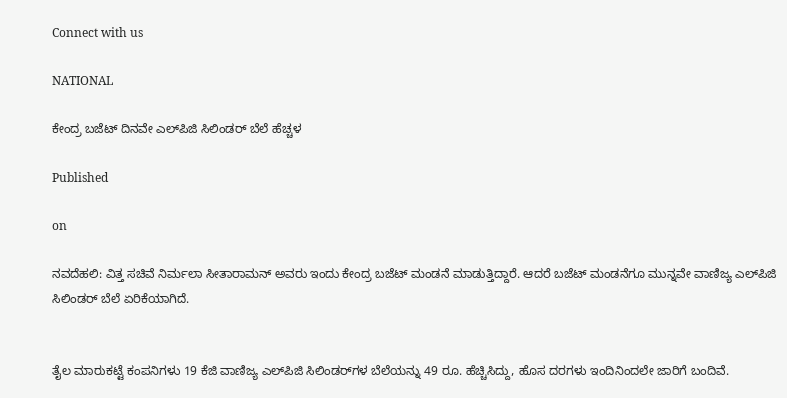Connect with us

NATIONAL

ಕೇಂದ್ರ ಬಜೆಟ್‌ ದಿನವೇ ಎಲ್‌ಪಿಜಿ ಸಿಲಿಂಡರ್‌ ಬೆಲೆ ಹೆಚ್ಚಳ

Published

on

ನವದೆಹಲಿ: ವಿತ್ತ ಸಚಿವೆ ನಿರ್ಮಲಾ ಸೀತಾರಾಮನ್ ಅವರು ಇಂದು ಕೇಂದ್ರ ಬಜೆಟ್‌ ಮಂಡನೆ ಮಾಡುತ್ತಿದ್ದಾರೆ. ಆದರೆ ಬಜೆಟ್ ಮಂಡನೆಗೂ ಮುನ್ನವೇ ವಾಣಿಜ್ಯ ಎಲ್‌ಪಿಜಿ ಸಿಲಿಂಡರ್ ಬೆಲೆ ಏರಿಕೆಯಾಗಿದೆ.


ತೈಲ ಮಾರುಕಟ್ಟೆ ಕಂಪನಿಗಳು 19 ಕೆಜಿ ವಾಣಿಜ್ಯ ಎಲ್‌ಪಿಜಿ ಸಿಲಿಂಡರ್‌ಗಳ ಬೆಲೆಯನ್ನು 49 ರೂ. ಹೆಚ್ಚಿಸಿದ್ದು, ಹೊಸ ದರಗಳು ಇಂದಿನಿಂದಲೇ ಜಾರಿಗೆ ಬಂದಿವೆ.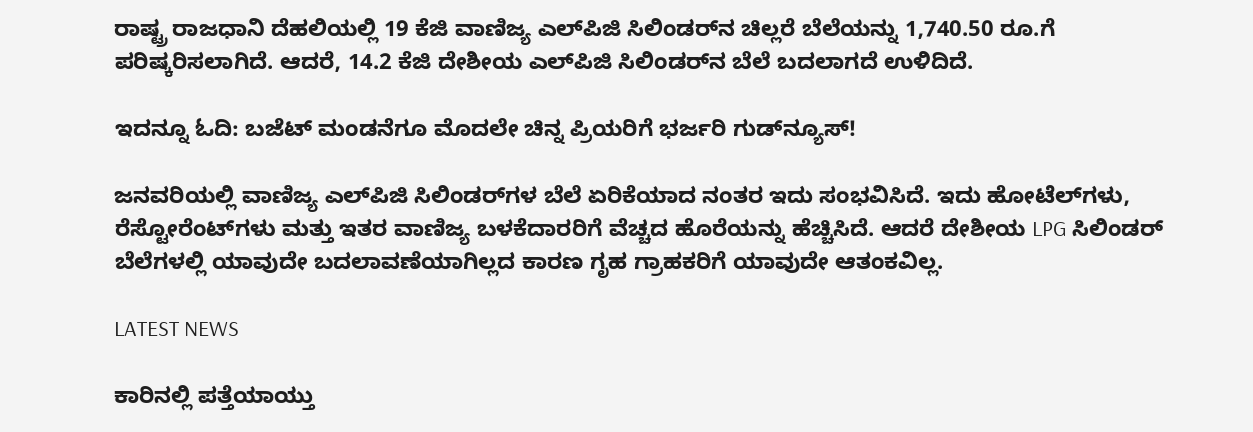ರಾಷ್ಟ್ರ ರಾಜಧಾನಿ ದೆಹಲಿಯಲ್ಲಿ 19 ಕೆಜಿ ವಾಣಿಜ್ಯ ಎಲ್‌ಪಿಜಿ ಸಿಲಿಂಡರ್‌ನ ಚಿಲ್ಲರೆ ಬೆಲೆಯನ್ನು 1,740.50 ರೂ.ಗೆ ಪರಿಷ್ಕರಿಸಲಾಗಿದೆ. ಆದರೆ, 14.2 ಕೆಜಿ ದೇಶೀಯ ಎಲ್‌ಪಿಜಿ ಸಿಲಿಂಡರ್‌ನ ಬೆಲೆ ಬದಲಾಗದೆ ಉಳಿದಿದೆ.

ಇದನ್ನೂ ಓದಿ: ಬಜೆಟ್‌ ಮಂಡನೆಗೂ ಮೊದಲೇ ಚಿನ್ನ ಪ್ರಿಯರಿಗೆ ಭರ್ಜರಿ ಗುಡ್‌ನ್ಯೂಸ್!

ಜನವರಿಯಲ್ಲಿ ವಾಣಿಜ್ಯ ಎಲ್‌ಪಿಜಿ ಸಿಲಿಂಡರ್‌ಗಳ ಬೆಲೆ ಏರಿಕೆಯಾದ ನಂತರ ಇದು ಸಂಭವಿಸಿದೆ. ಇದು ಹೋಟೆಲ್‌ಗಳು, ರೆಸ್ಟೋರೆಂಟ್‌ಗಳು ಮತ್ತು ಇತರ ವಾಣಿಜ್ಯ ಬಳಕೆದಾರರಿಗೆ ವೆಚ್ಚದ ಹೊರೆಯನ್ನು ಹೆಚ್ಚಿಸಿದೆ. ಆದರೆ ದೇಶೀಯ LPG ಸಿಲಿಂಡರ್ ಬೆಲೆಗಳಲ್ಲಿ ಯಾವುದೇ ಬದಲಾವಣೆಯಾಗಿಲ್ಲದ ಕಾರಣ ಗೃಹ ಗ್ರಾಹಕರಿಗೆ ಯಾವುದೇ ಆತಂಕವಿಲ್ಲ.

LATEST NEWS

ಕಾರಿನಲ್ಲಿ ಪತ್ತೆಯಾಯ್ತು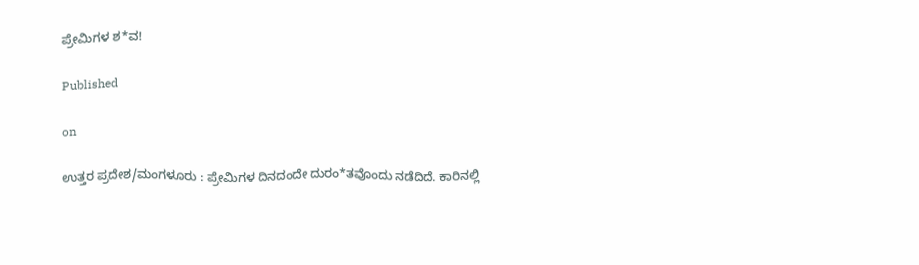ಪ್ರೇಮಿಗಳ ಶ*ವ!

Published

on

ಉತ್ತರ ಪ್ರದೇಶ/ಮಂಗಳೂರು : ಪ್ರೇಮಿಗಳ ದಿನದಂದೇ ದುರಂ*ತವೊಂದು ನಡೆದಿದೆ. ಕಾರಿನಲ್ಲಿ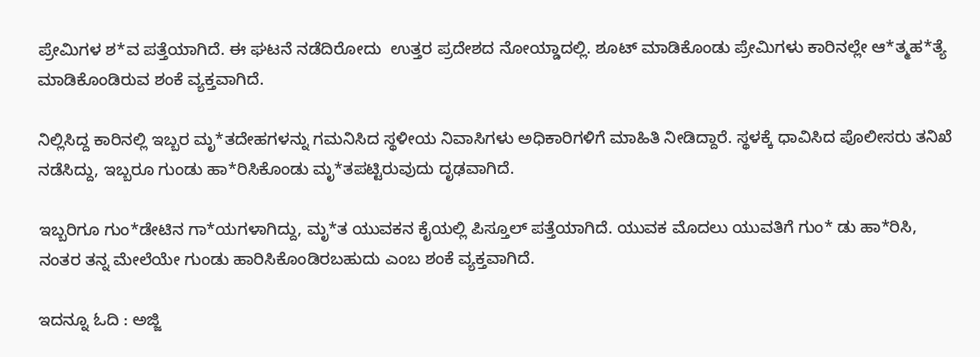ಪ್ರೇಮಿಗಳ ಶ*ವ ಪತ್ತೆಯಾಗಿದೆ. ಈ ಘಟನೆ ನಡೆದಿರೋದು  ಉತ್ತರ ಪ್ರದೇಶದ ನೋಯ್ಡಾದಲ್ಲಿ. ಶೂಟ್ ಮಾಡಿಕೊಂಡು ಪ್ರೇಮಿಗಳು ಕಾರಿನಲ್ಲೇ ಆ*ತ್ಮಹ*ತ್ಯೆ ಮಾಡಿಕೊಂಡಿರುವ ಶಂಕೆ ವ್ಯಕ್ತವಾಗಿದೆ.

ನಿಲ್ಲಿಸಿದ್ದ ಕಾರಿನಲ್ಲಿ ಇಬ್ಬರ ಮೃ*ತದೇಹಗಳನ್ನು ಗಮನಿಸಿದ ಸ್ಥಳೀಯ ನಿವಾಸಿಗಳು ಅಧಿಕಾರಿಗಳಿಗೆ ಮಾಹಿತಿ ನೀಡಿದ್ದಾರೆ. ಸ್ಥಳಕ್ಕೆ ಧಾವಿಸಿದ ಪೊಲೀಸರು ತನಿಖೆ ನಡೆಸಿದ್ದು, ಇಬ್ಬರೂ ಗುಂಡು ಹಾ*ರಿಸಿಕೊಂಡು ಮೃ*ತಪಟ್ಟಿರುವುದು ದೃಢವಾಗಿದೆ.

ಇಬ್ಬರಿಗೂ ಗುಂ*ಡೇಟಿನ ಗಾ*ಯಗಳಾಗಿದ್ದು, ಮೃ*ತ ಯುವಕನ ಕೈಯಲ್ಲಿ ಪಿಸ್ತೂಲ್ ಪತ್ತೆಯಾಗಿದೆ. ಯುವಕ ಮೊದಲು ಯುವತಿಗೆ ಗುಂ* ಡು ಹಾ*ರಿಸಿ, ನಂತರ ತನ್ನ ಮೇಲೆಯೇ ಗುಂಡು ಹಾರಿಸಿಕೊಂಡಿರಬಹುದು ಎಂಬ ಶಂಕೆ ವ್ಯಕ್ತವಾಗಿದೆ.

ಇದನ್ನೂ ಓದಿ : ಅಜ್ಜಿ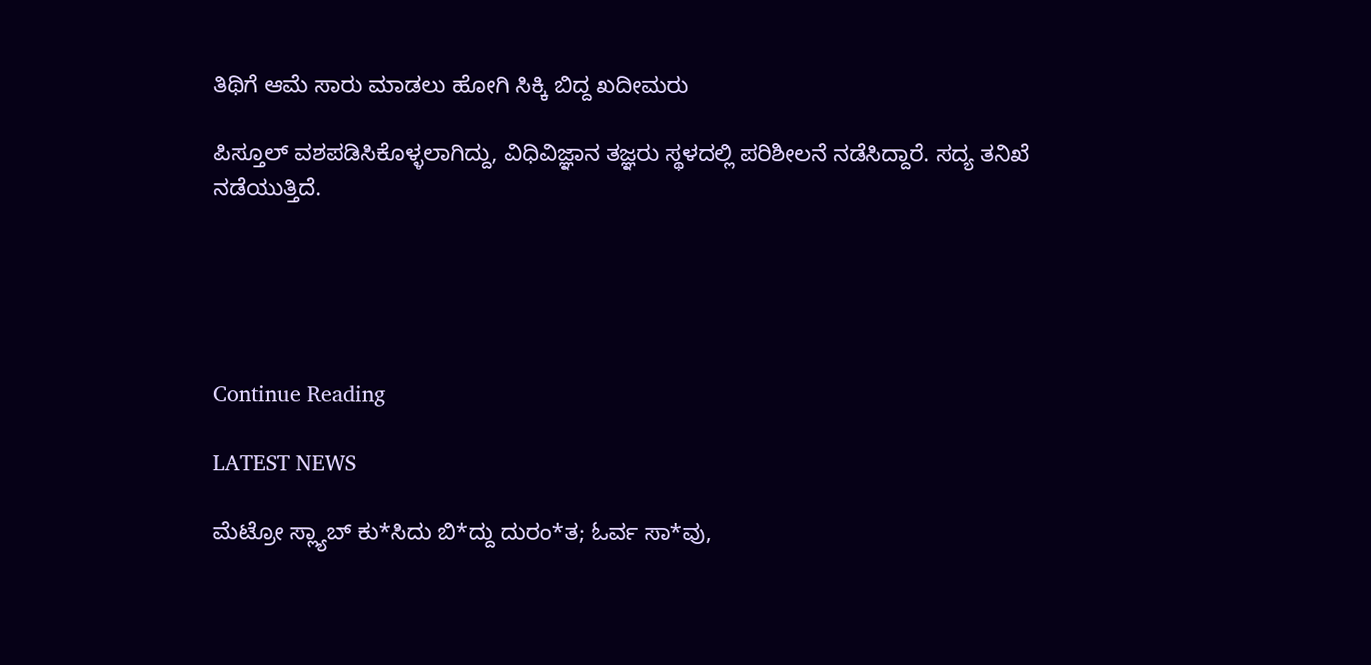ತಿಥಿಗೆ ಆಮೆ ಸಾರು ಮಾಡಲು ಹೋಗಿ ಸಿಕ್ಕಿ ಬಿದ್ದ ಖದೀಮರು

ಪಿಸ್ತೂಲ್ ವಶಪಡಿಸಿಕೊಳ್ಳಲಾಗಿದ್ದು, ವಿಧಿವಿಜ್ಞಾನ ತಜ್ಞರು ಸ್ಥಳದಲ್ಲಿ ಪರಿಶೀಲನೆ ನಡೆಸಿದ್ದಾರೆ. ಸದ್ಯ ತನಿಖೆ ನಡೆಯುತ್ತಿದೆ.





Continue Reading

LATEST NEWS

ಮೆಟ್ರೋ ಸ್ಲ್ಯಾಬ್ ಕು*ಸಿದು ಬಿ*ದ್ದು ದುರಂ*ತ; ಓರ್ವ ಸಾ*ವು,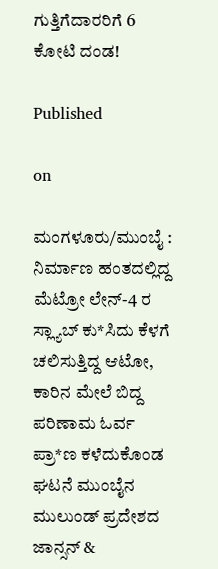ಗುತ್ತಿಗೆದಾರರಿಗೆ 6 ಕೋಟಿ ದಂಡ!

Published

on

ಮಂಗಳೂರು/ಮುಂಬೈ : ನಿರ್ಮಾಣ ಹಂತದಲ್ಲಿದ್ದ ಮೆಟ್ರೋ ಲೇನ್-4 ರ ಸ್ಲ್ಯಾಬ್‌ ಕು*ಸಿದು ಕೆಳಗೆ ಚಲಿಸುತ್ತಿದ್ದ ಆಟೋ, ಕಾರಿನ ಮೇಲೆ ಬಿದ್ದ ಪರಿಣಾಮ ಓರ್ವ ಪ್ರಾ*ಣ ಕಳೆದುಕೊಂಡ  ಘಟನೆ ಮುಂಬೈನ ಮುಲುಂಡ್ ಪ್ರದೇಶದ ಜಾನ್ಸನ್ &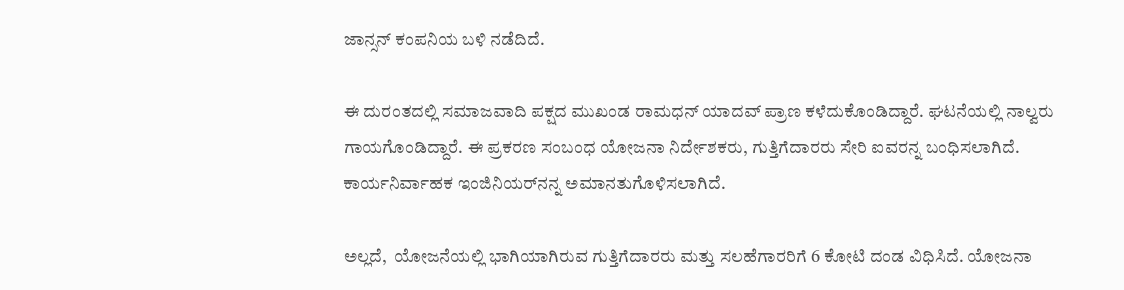ಜಾನ್ಸನ್ ಕಂಪನಿಯ ಬಳಿ ನಡೆದಿದೆ.

ಈ ದುರಂತದಲ್ಲಿ ಸಮಾಜವಾದಿ ಪಕ್ಷದ ಮುಖಂಡ ರಾಮಧನ್ ಯಾದವ್ ಪ್ರಾಣ ಕಳೆದುಕೊಂಡಿದ್ದಾರೆ. ಘಟನೆಯಲ್ಲಿ ನಾಲ್ವರು ಗಾಯಗೊಂಡಿದ್ದಾರೆ. ಈ ಪ್ರಕರಣ ಸಂಬಂಧ ಯೋಜನಾ ನಿರ್ದೇಶಕರು, ಗುತ್ತಿಗೆದಾರರು ಸೇರಿ ಐವರನ್ನ ಬಂಧಿಸಲಾಗಿದೆ. ಕಾರ್ಯನಿರ್ವಾಹಕ ಇಂಜಿನಿಯರ್‌ನನ್ನ ಅಮಾನತುಗೊಳಿಸಲಾಗಿದೆ.

ಅಲ್ಲದೆ,  ಯೋಜನೆಯಲ್ಲಿ ಭಾಗಿಯಾಗಿರುವ ಗುತ್ತಿಗೆದಾರರು ಮತ್ತು ಸಲಹೆಗಾರರಿಗೆ 6 ಕೋಟಿ ದಂಡ ವಿಧಿಸಿದೆ. ಯೋಜನಾ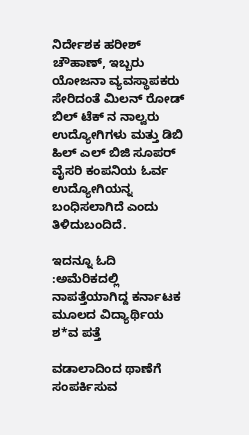ನಿರ್ದೇಶಕ ಹರೀಶ್ ಚೌಹಾಣ್, ಇಬ್ಬರು ಯೋಜನಾ ವ್ಯವಸ್ಥಾಪಕರು ಸೇರಿದಂತೆ ಮಿಲನ್ ರೋಡ್ ಬಿಲ್‌ ಟೆಕ್‌ ನ ನಾಲ್ವರು ಉದ್ಯೋಗಿಗಳು ಮತ್ತು ಡಿಬಿ ಹಿಲ್ ಎಲ್‌ ಬಿಜಿ ಸೂಪರ್‌ ವೈಸರಿ ಕಂಪನಿಯ ಓರ್ವ ಉದ್ಯೋಗಿಯನ್ನ  ಬಂಧಿಸಲಾಗಿದೆ ಎಂದು ತಿಳಿದುಬಂದಿದೆ.

ಇದನ್ನೂ ಓದಿ :ಅಮೆರಿಕದಲ್ಲಿ ನಾಪತ್ತೆಯಾಗಿದ್ದ ಕರ್ನಾಟಕ ಮೂಲದ ವಿದ್ಯಾರ್ಥಿಯ ಶ*ವ ಪತ್ತೆ

ವಡಾಲಾದಿಂದ ಥಾಣೆಗೆ ಸಂಪರ್ಕಿಸುವ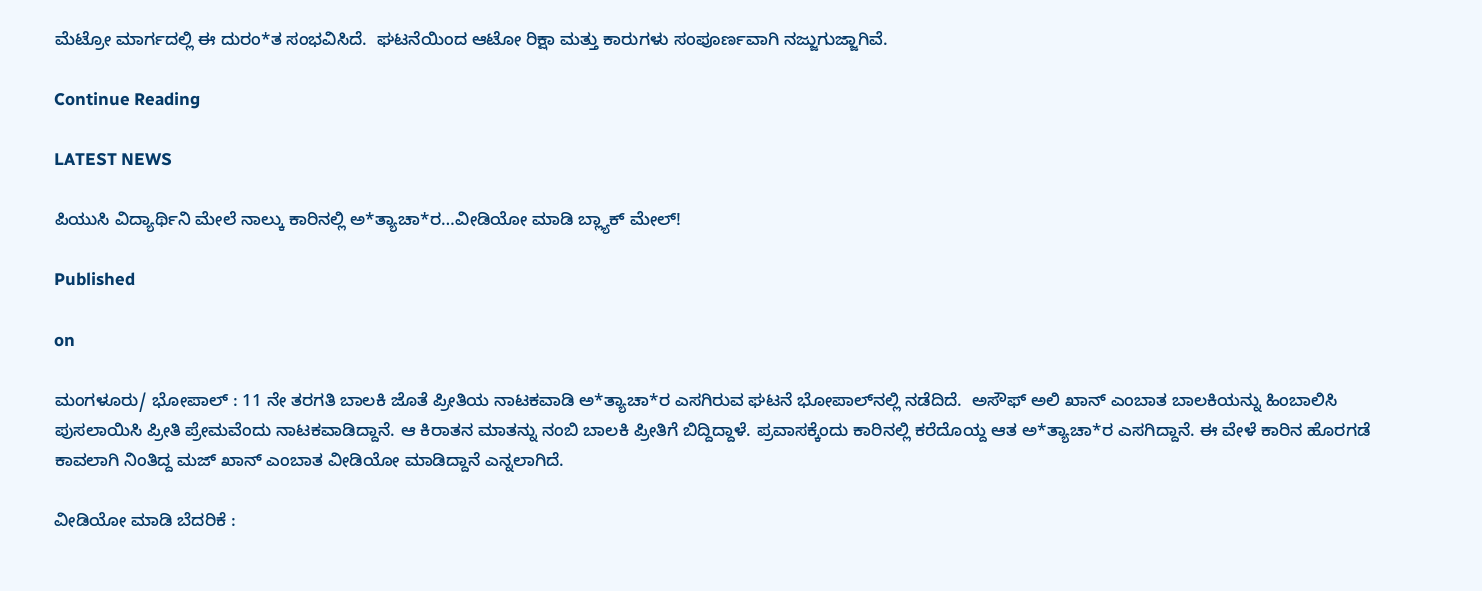ಮೆಟ್ರೋ ಮಾರ್ಗದಲ್ಲಿ ಈ ದುರಂ*ತ ಸಂಭವಿಸಿದೆ.  ಘಟನೆಯಿಂದ ಆಟೋ ರಿಕ್ಷಾ ಮತ್ತು ಕಾರುಗಳು ಸಂಪೂರ್ಣವಾಗಿ ನಜ್ಜುಗುಜ್ಜಾಗಿವೆ.

Continue Reading

LATEST NEWS

ಪಿಯುಸಿ ವಿದ್ಯಾರ್ಥಿನಿ ಮೇಲೆ ನಾಲ್ಕು ಕಾರಿನಲ್ಲಿ ಅ*ತ್ಯಾಚಾ*ರ…ವೀಡಿಯೋ ಮಾಡಿ ಬ್ಲ್ಯಾಕ್ ಮೇಲ್!

Published

on

ಮಂಗಳೂರು/ ಭೋಪಾಲ್ : 11 ನೇ ತರಗತಿ ಬಾಲಕಿ ಜೊತೆ ಪ್ರೀತಿಯ ನಾಟಕವಾಡಿ ಅ*ತ್ಯಾಚಾ*ರ ಎಸಗಿರುವ ಘಟನೆ ಭೋಪಾಲ್‌ನಲ್ಲಿ ನಡೆದಿದೆ.  ಅಸೌಫ್ ಅಲಿ ಖಾನ್ ಎಂಬಾತ ಬಾಲಕಿಯನ್ನು ಹಿಂಬಾಲಿಸಿ ಪುಸಲಾಯಿಸಿ ಪ್ರೀತಿ ಪ್ರೇಮವೆಂದು ನಾಟಕವಾಡಿದ್ದಾನೆ. ಆ ಕಿರಾತನ ಮಾತನ್ನು ನಂಬಿ ಬಾಲಕಿ ಪ್ರೀತಿಗೆ ಬಿದ್ದಿದ್ದಾಳೆ. ಪ್ರವಾಸಕ್ಕೆಂದು ಕಾರಿನಲ್ಲಿ ಕರೆದೊಯ್ದ ಆತ ಅ*ತ್ಯಾಚಾ*ರ ಎಸಗಿದ್ದಾನೆ. ಈ ವೇಳೆ ಕಾರಿನ ಹೊರಗಡೆ ಕಾವಲಾಗಿ ನಿಂತಿದ್ದ ಮಜ್ ಖಾನ್ ಎಂಬಾತ ವೀಡಿಯೋ ಮಾಡಿದ್ದಾನೆ ಎನ್ನಲಾಗಿದೆ.

ವೀಡಿಯೋ ಮಾಡಿ ಬೆದರಿಕೆ :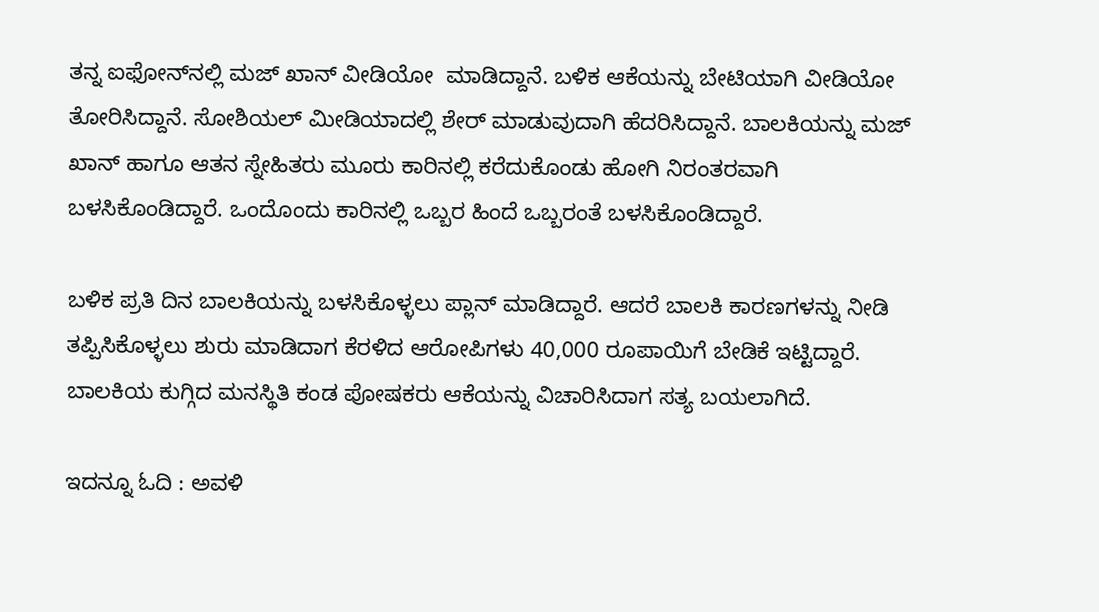ತನ್ನ ಐಫೋನ್‌ನಲ್ಲಿ ಮಜ್ ಖಾನ್ ವೀಡಿಯೋ  ಮಾಡಿದ್ದಾನೆ. ಬಳಿಕ ಆಕೆಯನ್ನು ಬೇಟಿಯಾಗಿ ವೀಡಿಯೋ ತೋರಿಸಿದ್ದಾನೆ. ಸೋಶಿಯಲ್ ಮೀಡಿಯಾದಲ್ಲಿ ಶೇರ್ ಮಾಡುವುದಾಗಿ ಹೆದರಿಸಿದ್ದಾನೆ. ಬಾಲಕಿಯನ್ನು ಮಜ್ ಖಾನ್ ಹಾಗೂ ಆತನ ಸ್ನೇಹಿತರು ಮೂರು ಕಾರಿನಲ್ಲಿ ಕರೆದುಕೊಂಡು ಹೋಗಿ ನಿರಂತರವಾಗಿ ಬಳಸಿಕೊಂಡಿದ್ದಾರೆ. ಒಂದೊಂದು ಕಾರಿನಲ್ಲಿ ಒಬ್ಬರ ಹಿಂದೆ ಒಬ್ಬರಂತೆ ಬಳಸಿಕೊಂಡಿದ್ದಾರೆ.

ಬಳಿಕ ಪ್ರತಿ ದಿನ ಬಾಲಕಿಯನ್ನು ಬಳಸಿಕೊಳ್ಳಲು ಪ್ಲಾನ್ ಮಾಡಿದ್ದಾರೆ. ಆದರೆ ಬಾಲಕಿ ಕಾರಣಗಳನ್ನು ನೀಡಿ ತಪ್ಪಿಸಿಕೊಳ್ಳಲು ಶುರು ಮಾಡಿದಾಗ ಕೆರಳಿದ ಆರೋಪಿಗಳು 40,000 ರೂಪಾಯಿಗೆ ಬೇಡಿಕೆ ಇಟ್ಟಿದ್ದಾರೆ. ಬಾಲಕಿಯ ಕುಗ್ಗಿದ ಮನಸ್ಥಿತಿ ಕಂಡ ಪೋಷಕರು ಆಕೆಯನ್ನು ವಿಚಾರಿಸಿದಾಗ ಸತ್ಯ ಬಯಲಾಗಿದೆ.

ಇದನ್ನೂ ಓದಿ : ಅವಳಿ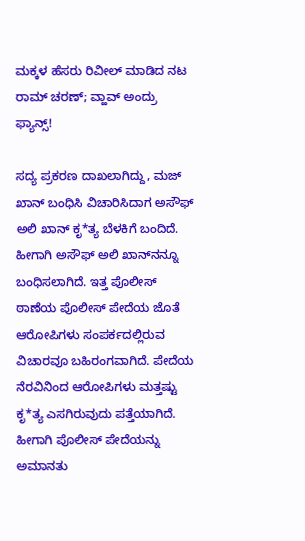ಮಕ್ಕಳ ಹೆಸರು ರಿವೀಲ್ ಮಾಡಿದ ನಟ ರಾಮ್ ಚರಣ್; ವ್ಹಾವ್ ಅಂದ್ರು ಫ್ಯಾನ್ಸ್!

ಸದ್ಯ ಪ್ರಕರಣ ದಾಖಲಾಗಿದ್ದು, ಮಜ್ ಖಾನ್ ಬಂಧಿಸಿ ವಿಚಾರಿಸಿದಾಗ ಅಸೌಫ್ ಅಲಿ ಖಾನ್ ಕೃ*ತ್ಯ ಬೆಳಕಿಗೆ ಬಂದಿದೆ. ಹೀಗಾಗಿ ಅಸೌಫ್ ಅಲಿ ಖಾನ್‌ನನ್ನೂ ಬಂಧಿಸಲಾಗಿದೆ. ಇತ್ತ ಪೊಲೀಸ್ ಠಾಣೆಯ ಪೊಲೀಸ್ ಪೇದೆಯ ಜೊತೆ ಆರೋಪಿಗಳು ಸಂಪರ್ಕದಲ್ಲಿರುವ ವಿಚಾರವೂ ಬಹಿರಂಗವಾಗಿದೆ. ಪೇದೆಯ ನೆರವಿನಿಂದ ಆರೋಪಿಗಳು ಮತ್ತಷ್ಟು ಕೃ*ತ್ಯ ಎಸಗಿರುವುದು ಪತ್ತೆಯಾಗಿದೆ. ಹೀಗಾಗಿ ಪೊಲೀಸ್ ಪೇದೆಯನ್ನು ಅಮಾನತು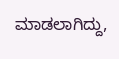ಮಾಡಲಾಗಿದ್ದು,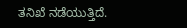ತನಿಖೆ ನಡೆಯುತ್ತಿದೆ.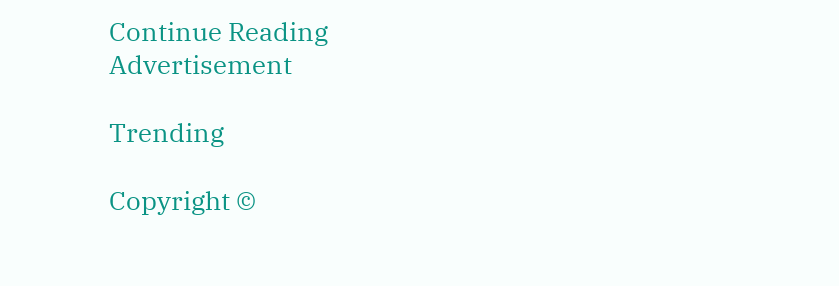Continue Reading
Advertisement

Trending

Copyright ©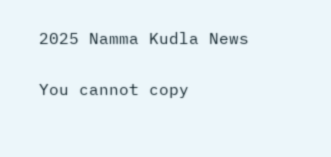2025 Namma Kudla News

You cannot copy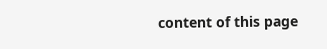content of this page